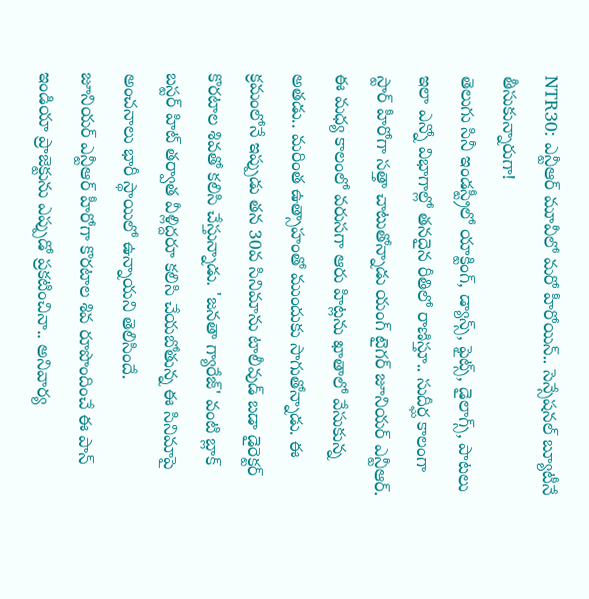NTR30: ఎన్టీఆర్ మూవీలో మరో హీరోయిన్.. సెన్సేషనల్ బ్యూటీనే తీసుకున్నారుగా!
తెలుగు సినీ ఇండస్ట్రీలో యాక్టింగ్, డ్యాన్స్, ఫైట్స్, డైలాగ్స్, పాటలు ఇలా ఎన్నో విభాగాల్లో తనదైన రీతిలో రాణిస్తూ.. సుదీర్ఘ కాలంగా స్టార్ హీరోగా సత్తా చాటుతోన్నాడు యంగ్ టైగర్ జూనియర్ ఎన్టీఆర్. ఈ మధ్య కాలంలో వరుసగా ఆరు హిట్లను ఖాతాలో వేసుకున్న అతడు.. మరింత ఉత్సాహంతో ముందుకు సాగుతోన్నాడు. ఈ క్రమంలోనే ఇప్పుడు తన 30వ సినిమాను టాలీవుడ్ బడా డైరెక్టర్ కొరటాల శివతో కలిసి చేస్తున్నాడు. 'జనతా గ్యారేజ్' వంటి బ్లాక్ బస్టర్ హిట్ తర్వాత వీళ్లిద్దరూ కలిసి చేయబోతున్న ఈ సినిమాపై అంచనాలు భారీ స్థాయిలో ఉన్నాయని తెలిసిందే.
జూనియర్ ఎన్టీఆర్ హీరోగా కొరటాల శివ రూపొందించే ఈ పాన్ ఇండియా ప్రాజెక్టును ఎప్పుడో ప్రకటించినా.. అనివార్య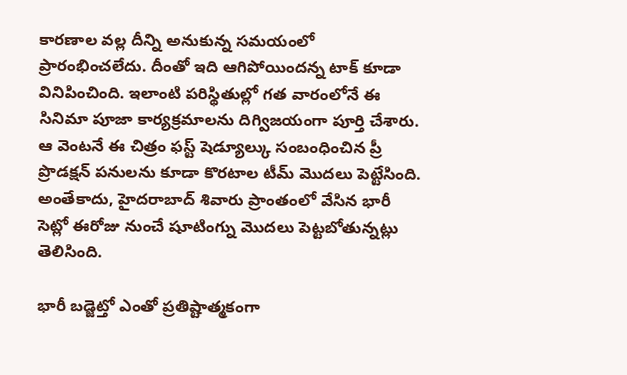కారణాల వల్ల దీన్ని అనుకున్న సమయంలో ప్రారంభించలేదు. దీంతో ఇది ఆగిపోయిందన్న టాక్ కూడా వినిపించింది. ఇలాంటి పరిస్థితుల్లో గత వారంలోనే ఈ సినిమా పూజా కార్యక్రమాలను దిగ్విజయంగా పూర్తి చేశారు. ఆ వెంటనే ఈ చిత్రం ఫస్ట్ షెడ్యూల్కు సంబంధించిన ప్రీ ప్రొడక్షన్ పనులను కూడా కొరటాల టీమ్ మొదలు పెట్టేసింది. అంతేకాదు, హైదరాబాద్ శివారు ప్రాంతంలో వేసిన భారీ సెట్లో ఈరోజు నుంచే షూటింగ్ను మొదలు పెట్టబోతున్నట్లు తెలిసింది.

భారీ బడ్జెట్తో ఎంతో ప్రతిష్టాత్మకంగా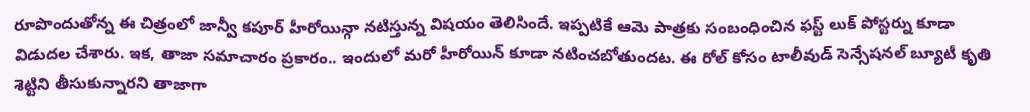రూపొందుతోన్న ఈ చిత్రంలో జాన్వీ కపూర్ హీరోయిన్గా నటిస్తున్న విషయం తెలిసిందే. ఇప్పటికే ఆమె పాత్రకు సంబంధించిన ఫస్ట్ లుక్ పోస్టర్ను కూడా విడుదల చేశారు. ఇక, తాజా సమాచారం ప్రకారం.. ఇందులో మరో హీరోయిన్ కూడా నటించబోతుందట. ఈ రోల్ కోసం టాలీవుడ్ సెన్సేషనల్ బ్యూటీ కృతి శెట్టిని తీసుకున్నారని తాజాగా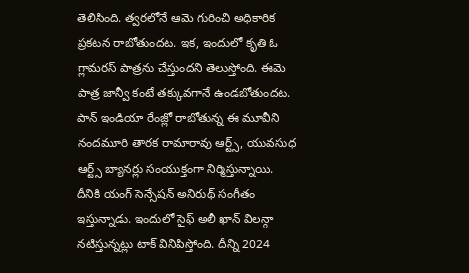తెలిసింది. త్వరలోనే ఆమె గురించి అధికారిక ప్రకటన రాబోతుందట. ఇక, ఇందులో కృతి ఓ గ్లామరస్ పాత్రను చేస్తుందని తెలుస్తోంది. ఈమె పాత్ర జాన్వీ కంటే తక్కువగానే ఉండబోతుందట.
పాన్ ఇండియా రేంజ్లో రాబోతున్న ఈ మూవీని నందమూరి తారక రామారావు ఆర్ట్స్, యువసుధ ఆర్ట్స్ బ్యానర్లు సంయుక్తంగా నిర్మిస్తున్నాయి. దీనికి యంగ్ సెన్సేషన్ అనిరుథ్ సంగీతం ఇస్తున్నాడు. ఇందులో సైఫ్ అలీ ఖాన్ విలన్గా నటిస్తున్నట్లు టాక్ వినిపిస్తోంది. దీన్ని 2024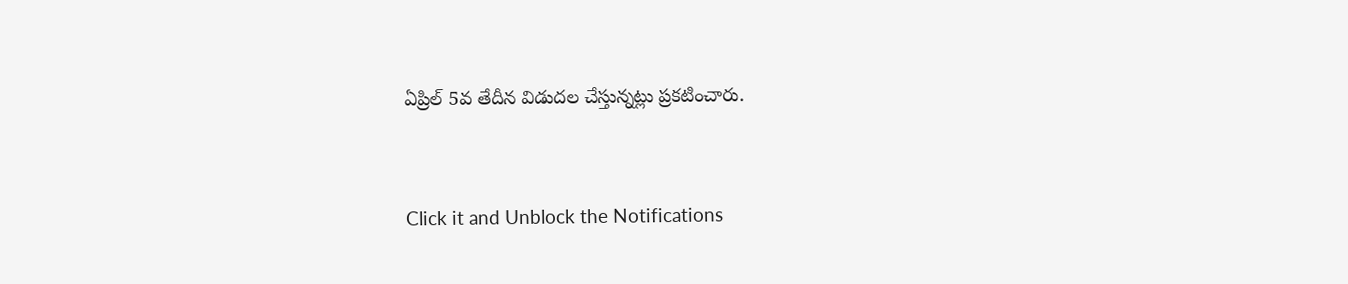ఏప్రిల్ 5వ తేదీన విడుదల చేస్తున్నట్లు ప్రకటించారు.


Click it and Unblock the Notifications